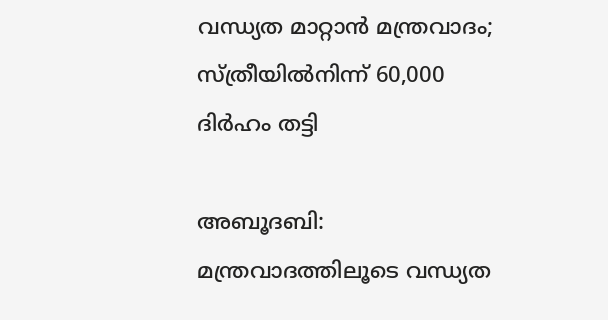വന്ധ്യത മാറ്റാൻ മന്ത്രവാദം;  സ്ത്രീയിൽനിന്ന് 60,000 ദിർഹം തട്ടി

അബൂദബി: മന്ത്രവാദത്തിലൂടെ വന്ധ്യത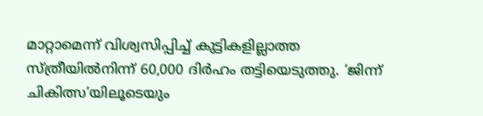മാറ്റാമെന്ന് വിശ്വസിപ്പിച്ച് കുട്ടികളില്ലാത്ത സ്ത്രീയിൽനിന്ന് 60,000 ദിർഹം തട്ടിയെടുത്തു. ‘ജിന്ന് ചികിത്സ’യിലൂടെയും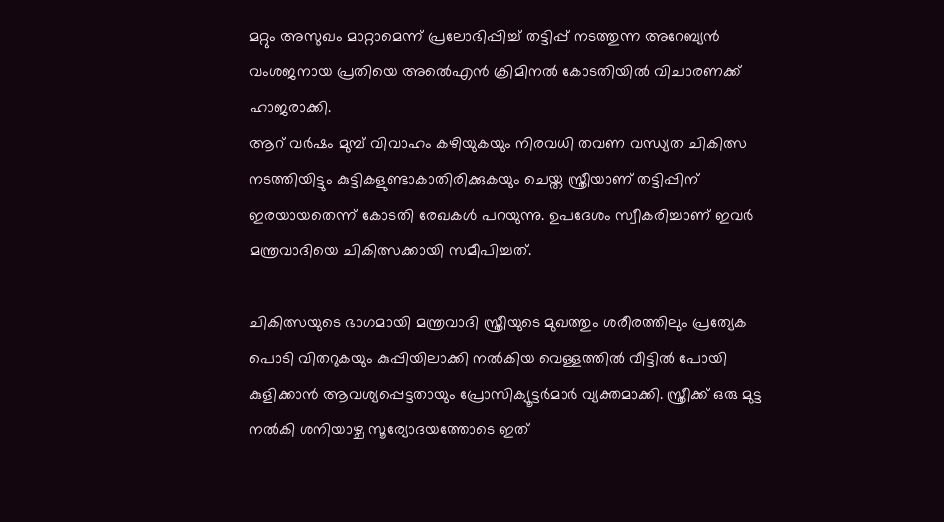മറ്റും അസുഖം മാറ്റാമെന്ന് പ്രലോഭിപ്പിച്ച് തട്ടിപ്പ് നടത്തുന്ന അറേബ്യൻ വംശജനായ പ്രതിയെ അൽെഎൻ ക്രിമിനൽ കോടതിയിൽ വിചാരണക്ക് ഹാജരാക്കി.
ആറ് വർഷം മുമ്പ് വിവാഹം കഴിയുകയും നിരവധി തവണ വന്ധ്യത ചികിത്സ നടത്തിയിട്ടും കുട്ടികളുണ്ടാകാതിരിക്കുകയും ചെയ്ത സ്ത്രീയാണ് തട്ടിപ്പിന് ഇരയായതെന്ന് കോടതി രേഖകൾ പറയുന്നു. ഉപദേശം സ്വീകരിച്ചാണ് ഇവർ മന്ത്രവാദിയെ ചികിത്സക്കായി സമീപിച്ചത്.

ചികിത്സയുടെ ഭാഗമായി മന്ത്രവാദി സ്ത്രീയുടെ മുഖത്തും ശരീരത്തിലും പ്രത്യേക പൊടി വിതറുകയും കുപ്പിയിലാക്കി നൽകിയ വെള്ളത്തിൽ വീട്ടിൽ പോയി കുളിക്കാൻ ആവശ്യപ്പെട്ടതായും പ്രോസിക്യൂട്ടർമാർ വ്യക്തമാക്കി. സ്ത്രീക്ക് ഒരു മുട്ട നൽകി ശനിയാഴ്ച സൂര്യോദയത്തോടെ ഇത്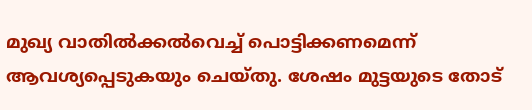മുഖ്യ വാതിൽക്കൽവെച്ച് പൊട്ടിക്കണമെന്ന് ആവശ്യപ്പെടുകയും ചെയ്തു. ശേഷം മുട്ടയുടെ തോട്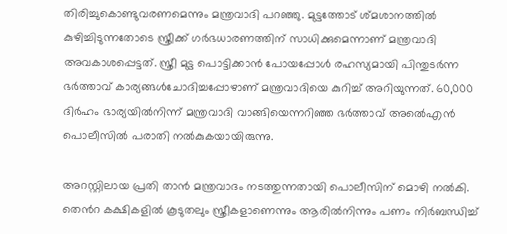തിരിച്ചുകൊണ്ടുവരണമെന്നും മന്ത്രവാദി പറഞ്ഞു. മുട്ടത്തോട് ശ്മശാനത്തിൽ കുഴിച്ചിടുന്നതോടെ സ്ത്രീക്ക് ഗർഭധാരണത്തിന് സാധിക്കുമെന്നാണ് മന്ത്രവാദി അവകാശപ്പെട്ടത്. സ്ത്രീ മുട്ട പൊട്ടിക്കാൻ പോയപ്പോൾ രഹസ്യമായി പിന്തുടർന്ന ഭർത്താവ് കാര്യങ്ങൾചോദിച്ചപ്പോഴാണ് മന്ത്രവാദിയെ കുറിച്ച് അറിയുന്നത്. 60,000 ദിർഹം ഭാര്യയിൽനിന്ന് മന്ത്രവാദി വാങ്ങിയെന്നറിഞ്ഞ ഭർത്താവ് അൽെഎൻ പൊലീസിൽ പരാതി നൽകുകയായിരുന്നു.

അറസ്റ്റിലായ പ്രതി താൻ മന്ത്രവാദം നടത്തുന്നതായി പൊലീസിന് മൊഴി നൽകി. തെൻറ കക്ഷികളിൽ കൂടുതലും സ്ത്രീകളാണെന്നും ആരിൽനിന്നും പണം നിർബന്ധിച്ച്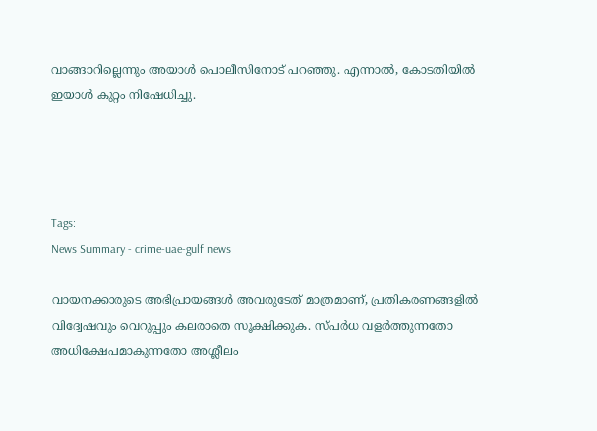വാങ്ങാറില്ലെന്നും അയാൾ പൊലീസിനോട് പറഞ്ഞു. എന്നാൽ, കോടതിയിൽ ഇയാൾ കുറ്റം നിഷേധിച്ചു.




Tags:
News Summary - crime-uae-gulf news

വായനക്കാരുടെ അഭിപ്രായങ്ങള്‍ അവരുടേത് മാത്രമാണ്, പ്രതികരണങ്ങളിൽ വിദ്വേഷവും വെറുപ്പും കലരാതെ സൂക്ഷിക്കുക. സ്പർധ വളർത്തുന്നതോ അധിക്ഷേപമാകുന്നതോ അശ്ലീലം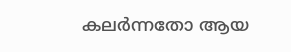കലർന്നതോ ആയ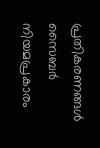പ്രതികരണങ്ങൾ സൈബർ നിയമപ്രകാരം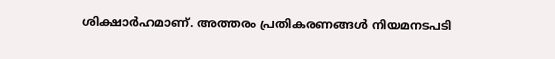ശിക്ഷാർഹമാണ്. അത്തരം പ്രതികരണങ്ങൾ നിയമനടപടി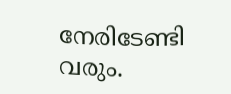നേരിടേണ്ടി വരും.